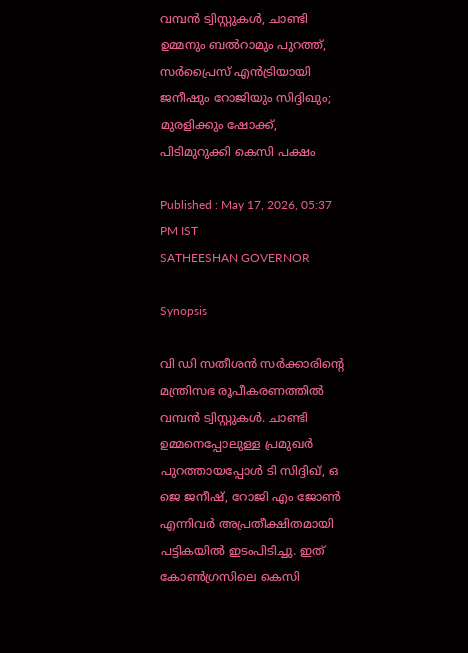വമ്പൻ ട്വിസ്റ്റുകൾ, ചാണ്ടി ഉമ്മനും ബൽറാമും പുറത്ത്, സർപ്രൈസ് എൻട്രിയായി ജനീഷും റോജിയും സിദ്ദിഖും; മുരളിക്കും ഷോക്ക്, പിടിമുറുക്കി കെസി പക്ഷം

Published : May 17, 2026, 05:37 PM IST
SATHEESHAN GOVERNOR

Synopsis

വി ഡി സതീശൻ സർക്കാരിന്‍റെ മന്ത്രിസഭ രൂപീകരണത്തിൽ വമ്പൻ ട്വിസ്റ്റുകൾ. ചാണ്ടി ഉമ്മനെപ്പോലുള്ള പ്രമുഖർ പുറത്തായപ്പോൾ ടി സിദ്ദിഖ്, ഒ ജെ ജനീഷ്, റോജി എം ജോൺ എന്നിവർ അപ്രതീക്ഷിതമായി പട്ടികയിൽ ഇടംപിടിച്ചു. ഇത് കോൺഗ്രസിലെ കെസി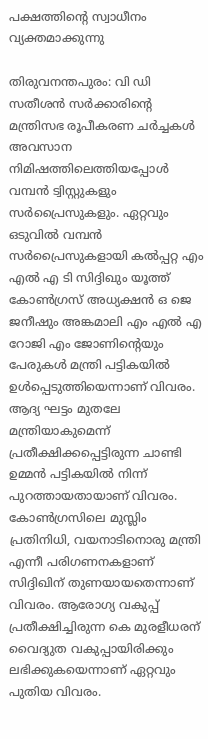പക്ഷത്തിന്‍റെ സ്വാധീനം വ്യക്തമാക്കുന്നു

തിരുവനന്തപുരം: വി ഡി സതീശൻ സർക്കാരിന്‍റെ മന്ത്രിസഭ രൂപീകരണ ചർച്ചകൾ അവസാന നിമിഷത്തിലെത്തിയപ്പോൾ വമ്പൻ ട്വിസ്റ്റുകളും സർപ്രൈസുകളും. ഏറ്റവും ഒടുവിൽ വമ്പൻ സർപ്രൈസുകളായി കൽപ്പറ്റ എം എൽ എ ടി സിദ്ദിഖും യൂത്ത് കോൺഗ്രസ് അധ്യക്ഷൻ ഒ ജെ ജനീഷും അങ്കമാലി എം എൽ എ റോജി എം ജോണിന്‍റെയും പേരുകൾ മന്ത്രി പട്ടികയിൽ ഉൾപ്പെടുത്തിയെന്നാണ് വിവരം. ആദ്യ ഘട്ടം മുതലേ മന്ത്രിയാകുമെന്ന് പ്രതീക്ഷിക്കപ്പെട്ടിരുന്ന ചാണ്ടി ഉമ്മൻ പട്ടികയിൽ നിന്ന് പുറത്തായതായാണ് വിവരം. കോൺഗ്രസിലെ മുസ്ലിം പ്രതിനിധി, വയനാടിനൊരു മന്ത്രി എന്നീ പരിഗണനകളാണ് സിദ്ദിഖിന് തുണയായതെന്നാണ് വിവരം. ആരോഗ്യ വകുപ്പ് പ്രതീക്ഷിച്ചിരുന്ന കെ മുരളീധരന് വൈദ്യുത വകുപ്പായിരിക്കും ലഭിക്കുകയെന്നാണ് ഏറ്റവും പുതിയ വിവരം.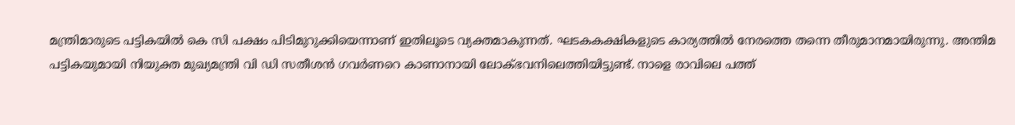മന്ത്രിമാരുടെ പട്ടികയിൽ കെ സി പക്ഷം പിടിമുറുക്കിയെന്നാണ് ഇതിലൂടെ വ്യക്തമാകുന്നത്. ഘടകകക്ഷികളുടെ കാര്യത്തിൽ നേരത്തെ തന്നെ തീരുമാനമായിരുന്നു. അന്തിമ പട്ടികയുമായി നിയുക്ത മുഖ്യമന്ത്രി വി ഡി സതീശൻ ഗവർണറെ കാണാനായി ലോക്ഭവനിലെത്തിയിട്ടുണ്ട്. നാളെ രാവിലെ പത്ത്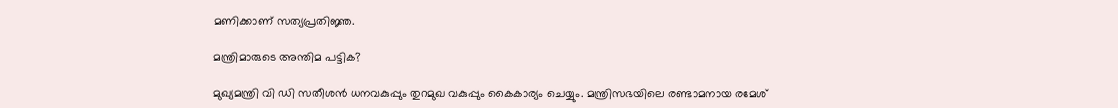മണിക്കാണ് സത്യപ്രതിജ്ഞ.

മന്ത്രിമാരുടെ അന്തിമ പട്ടിക?

മുഖ്യമന്ത്രി വി ഡി സതീശൻ ധനവകുപ്പും തുറമുഖ വകുപ്പും കൈകാര്യം ചെയ്യും. മന്ത്രിസഭയിലെ രണ്ടാമനായ രമേശ്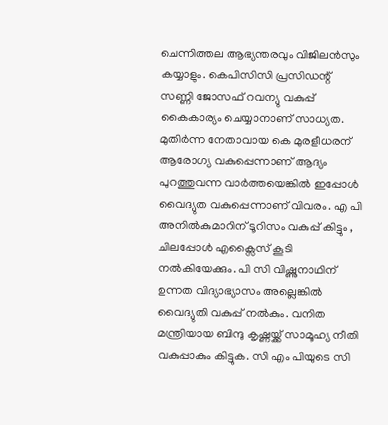ചെന്നിത്തല ആഭ്യന്തരവും വിജിലൻസും കയ്യാളും. കെപിസിസി പ്രസിഡന്റ് സണ്ണി ജോസഫ് റവന്യു വകുപ്പ് കൈകാര്യം ചെയ്യാനാണ് സാധ്യത. മുതിർന്ന നേതാവായ കെ മുരളീധരന് ആരോഗ്യ വകുപ്പെന്നാണ് ആദ്യം പുറത്തുവന്ന വാർത്തയെങ്കിൽ ഇപ്പോൾ വൈദ്യുത വകുപ്പെന്നാണ് വിവരം. എ പി അനിൽകുമാറിന് ടൂറിസം വകുപ്പ് കിട്ടും , ചിലപ്പോൾ എക്സൈസ് കൂടി നൽകിയേക്കും. പി സി വിഷ്ണുനാഥിന് ഉന്നത വിദ്യാഭ്യാസം അല്ലെങ്കിൽ വൈദ്യുതി വകുപ്പ് നൽകും. വനിത മന്ത്രിയായ ബിന്ദു കൃഷ്ണയ്ക്ക് സാമൂഹ്യ നീതി വകുപ്പാകും കിട്ടുക. സി എം പിയുടെ സി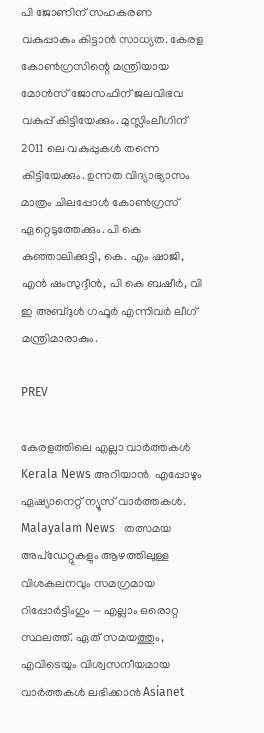പി ജോണിന് സഹകരണ വകുപ്പാകും കിട്ടാൻ സാധ്യത. കേരള കോൺഗ്രസിന്റെ മന്ത്രിയായ മോൻസ് ജോസഫിന് ജലവിഭവ വകുപ്പ് കിട്ടിയേക്കും. മുസ്ലിംലീഗിന് 2011 ലെ വകുപ്പുകൾ തന്നെ കിട്ടിയേക്കും. ഉന്നത വിദ്യാഭ്യാസം മാത്രം ചിലപ്പോൾ കോൺഗ്രസ് ഏറ്റെടുത്തേക്കും. പി കെ കുഞ്ഞാലിക്കുട്ടി, കെ. എം ഷാജി, എൻ ഷംസുദ്ദീൻ, പി കെ ബഷീർ, വി ഇ അബ്ദുൾ ഗഫൂ‍ർ എന്നിവർ ലീഗ് മന്ത്രിമാരാകും.

PREV

കേരളത്തിലെ എല്ലാ വാർത്തകൾ Kerala News അറിയാൻ  എപ്പോഴും ഏഷ്യാനെറ്റ് ന്യൂസ് വാർത്തകൾ.  Malayalam News   തത്സമയ അപ്‌ഡേറ്റുകളും ആഴത്തിലുള്ള വിശകലനവും സമഗ്രമായ റിപ്പോർട്ടിംഗും — എല്ലാം ഒരൊറ്റ സ്ഥലത്ത്. ഏത് സമയത്തും, എവിടെയും വിശ്വസനീയമായ വാർത്തകൾ ലഭിക്കാൻ Asianet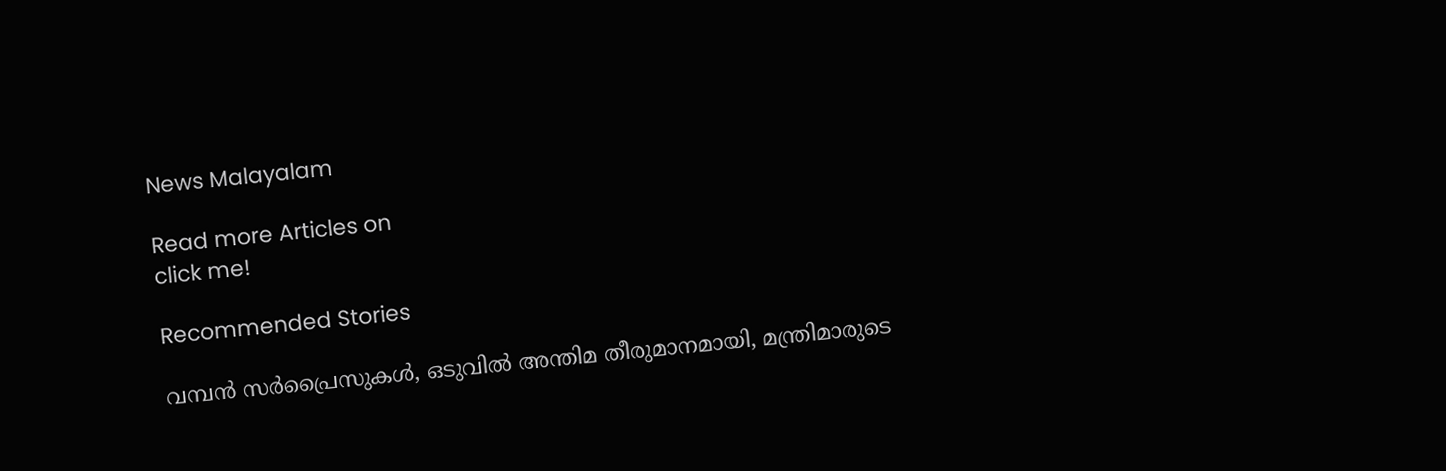News Malayalam

Read more Articles on
click me!

Recommended Stories

വമ്പൻ സർപ്രൈസുകൾ, ഒടുവിൽ അന്തിമ തീരുമാനമായി, മന്ത്രിമാരുടെ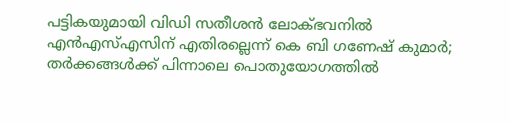പട്ടികയുമായി വിഡി സതീശൻ ലോക്ഭവനിൽ
എൻഎസ്എസിന് എതിരല്ലെന്ന് കെ ബി ഗണേഷ് കുമാർ; തർക്കങ്ങൾക്ക് പിന്നാലെ പൊതുയോഗത്തിൽ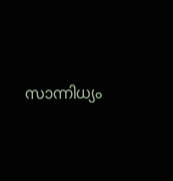സാന്നിധ്യം